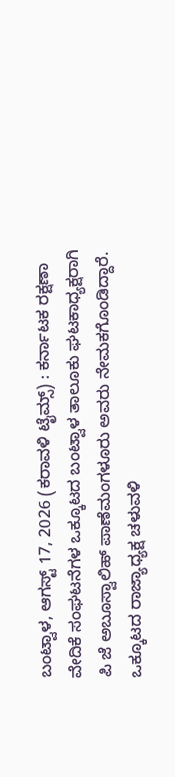ಬಂಟ್ವಾಳ, ಆಗಸ್ಟ್ 17, 2026 (ಕರಾವಳಿ ಟೈಮ್ಸ್) : ಕರ್ನಾಟಕ ರಕ್ಷಣಾ ವೇದಿಕೆ ಸಂಘಟನೆಗಳ ಒಕ್ಕೂಟದ ಬಂಟ್ವಾಳ ತಾಲೂಕು ಘಟಕಾಧ್ಯಕ್ಷರಾಗಿ ಪಿ ಜೆ ಅಬೂಸ್ವಾಲಿಹ್ ಪಾಣೆಮಂಗಳೂರು ಅವರು ನೇಮಕಗೊಂಡಿದ್ದಾರೆ.
ಒಕ್ಕೂಟದ ರಾಜ್ಯಾಧ್ಯಕ್ಷ ಚಳುವಳಿ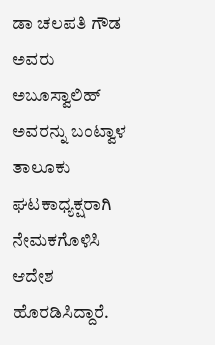ಡಾ ಚಲಪತಿ ಗೌಡ ಅವರು ಅಬೂಸ್ವಾಲಿಹ್ ಅವರನ್ನು ಬಂಟ್ವಾಳ ತಾಲೂಕು ಘಟಕಾಧ್ಯಕ್ಷರಾಗಿ ನೇಮಕಗೊಳಿಸಿ ಆದೇಶ ಹೊರಡಿಸಿದ್ದಾರೆ.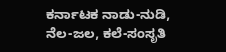ಕರ್ನಾಟಕ ನಾಡು-ನುಡಿ, ನೆಲ-ಜಲ, ಕಲೆ-ಸಂಸೃತಿ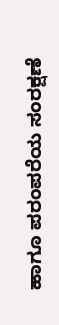ಹಾಗೂ ಪರಂಪರೆಯ ಸಂರಕ್ಷಣೆ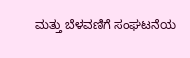ಮತ್ತು ಬೆಳವಣಿಗೆ ಸಂಘಟನೆಯ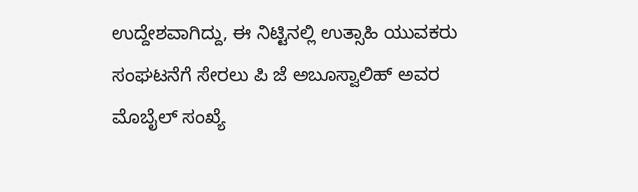ಉದ್ದೇಶವಾಗಿದ್ದು, ಈ ನಿಟ್ಟಿನಲ್ಲಿ ಉತ್ಸಾಹಿ ಯುವಕರು ಸಂಘಟನೆಗೆ ಸೇರಲು ಪಿ ಜೆ ಅಬೂಸ್ವಾಲಿಹ್ ಅವರ ಮೊಬೈಲ್ ಸಂಖ್ಯೆ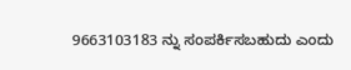9663103183 ನ್ನು ಸಂಪರ್ಕಿಸಬಹುದು ಎಂದು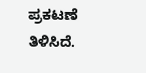ಪ್ರಕಟಣೆ ತಿಳಿಸಿದೆ.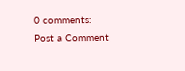0 comments:
Post a Comment